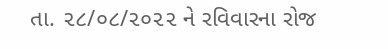તા. ૨૮/૦૮/૨૦૨૨ ને રવિવારના રોજ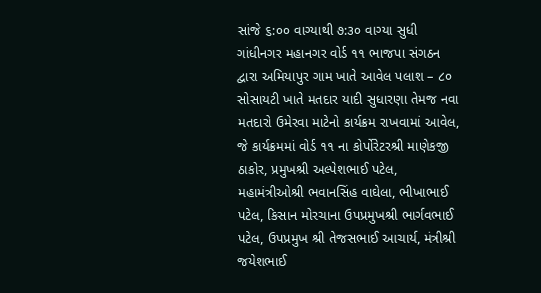સાંજે ૬:૦૦ વાગ્યાથી ૭:૩૦ વાગ્યા સુધી ગાંધીનગર મહાનગર વોર્ડ ૧૧ ભાજપા સંગઠન દ્વારા અમિયાપુર ગામ ખાતે આવેલ પલાશ – ૮૦ સોસાયટી ખાતે મતદાર યાદી સુધારણા તેમજ નવા મતદારો ઉમેરવા માટેનો કાર્યક્રમ રાખવામાં આવેલ, જે કાર્યક્રમમાં વોર્ડ ૧૧ ના કોર્પોરેટરશ્રી માણેકજી ઠાકોર, પ્રમુખશ્રી અલ્પેશભાઈ પટેલ, મહામંત્રીઓશ્રી ભવાનસિંહ વાઘેલા, ભીખાભાઈ પટેલ, કિસાન મોરચાના ઉપપ્રમુખશ્રી ભાર્ગવભાઈ પટેલ, ઉપપ્રમુખ શ્રી તેજસભાઈ આચાર્ય, મંત્રીશ્રી જયેશભાઈ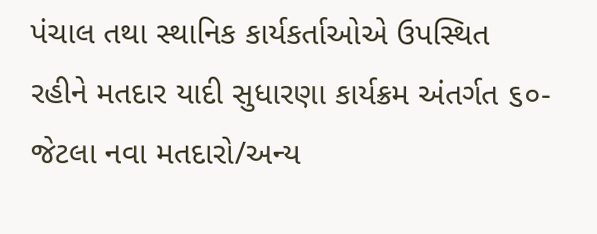પંચાલ તથા સ્થાનિક કાર્યકર્તાઓએ ઉપસ્થિત રહીને મતદાર યાદી સુધારણા કાર્યક્રમ અંતર્ગત ૬૦- જેટલા નવા મતદારો/અન્ય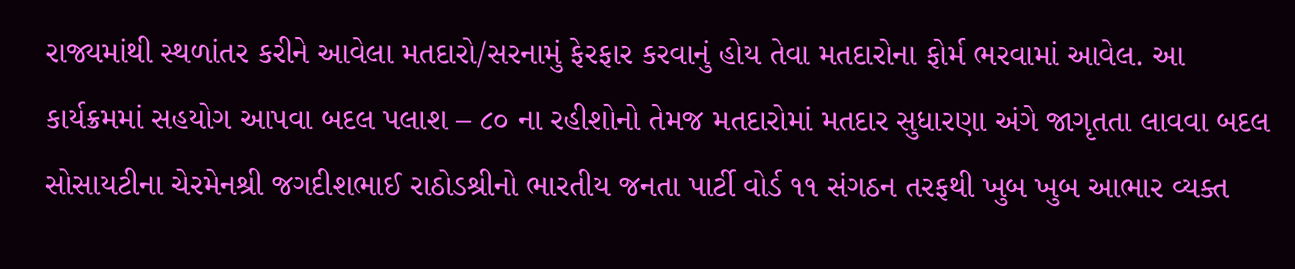રાજ્યમાંથી સ્થળાંતર કરીને આવેલા મતદારો/સરનામું ફેરફાર કરવાનું હોય તેવા મતદારોના ફોર્મ ભરવામાં આવેલ. આ કાર્યક્રમમાં સહયોગ આપવા બદલ પલાશ – ૮૦ ના રહીશોનો તેમજ મતદારોમાં મતદાર સુધારણા અંગે જાગૃતતા લાવવા બદલ સોસાયટીના ચેરમેનશ્રી જગદીશભાઈ રાઠોડશ્રીનો ભારતીય જનતા પાર્ટી વોર્ડ ૧૧ સંગઠન તરફથી ખુબ ખુબ આભાર વ્યક્ત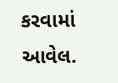કરવામાં આવેલ.